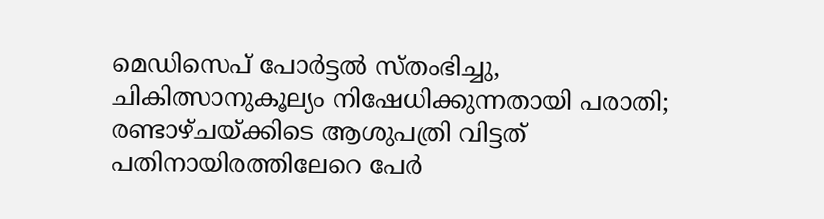മെഡിസെപ് പോര്‍ട്ടല്‍ സ്തംഭിച്ചു, ചികിത്സാനുകൂല്യം നിഷേധിക്കുന്നതായി പരാതി; രണ്ടാഴ്ചയ്ക്കിടെ ആശുപത്രി വിട്ടത് പതിനായിരത്തിലേറെ പേര്‍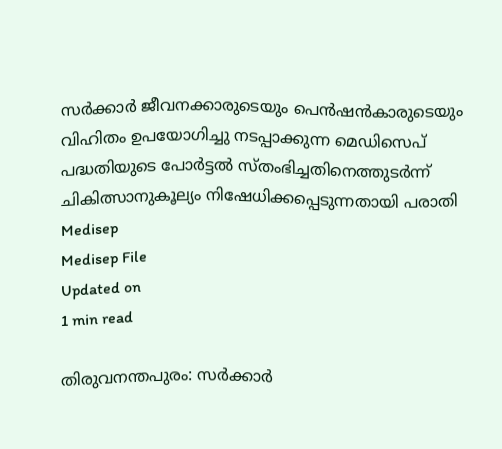സര്‍ക്കാര്‍ ജീവനക്കാരുടെയും പെന്‍ഷന്‍കാരുടെയും വിഹിതം ഉപയോഗിച്ചു നടപ്പാക്കുന്ന മെഡിസെപ് പദ്ധതിയുടെ പോര്‍ട്ടല്‍ സ്തംഭിച്ചതിനെത്തുടര്‍ന്ന് ചികിത്സാനുകൂല്യം നിഷേധിക്കപ്പെടുന്നതായി പരാതി
Medisep
Medisep File
Updated on
1 min read

തിരുവനന്തപുരം: സര്‍ക്കാര്‍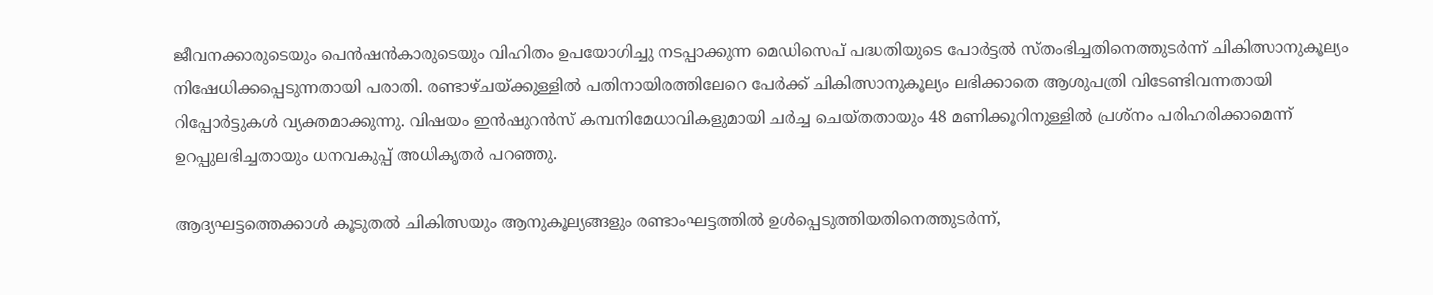ജീവനക്കാരുടെയും പെന്‍ഷന്‍കാരുടെയും വിഹിതം ഉപയോഗിച്ചു നടപ്പാക്കുന്ന മെഡിസെപ് പദ്ധതിയുടെ പോര്‍ട്ടല്‍ സ്തംഭിച്ചതിനെത്തുടര്‍ന്ന് ചികിത്സാനുകൂല്യം നിഷേധിക്കപ്പെടുന്നതായി പരാതി. രണ്ടാഴ്ചയ്ക്കുള്ളില്‍ പതിനായിരത്തിലേറെ പേര്‍ക്ക് ചികിത്സാനുകൂല്യം ലഭിക്കാതെ ആശുപത്രി വിടേണ്ടിവന്നതായി റിപ്പോര്‍ട്ടുകള്‍ വ്യക്തമാക്കുന്നു. വിഷയം ഇന്‍ഷുറന്‍സ് കമ്പനിമേധാവികളുമായി ചര്‍ച്ച ചെയ്തതായും 48 മണിക്കൂറിനുള്ളില്‍ പ്രശ്‌നം പരിഹരിക്കാമെന്ന് ഉറപ്പുലഭിച്ചതായും ധനവകുപ്പ് അധികൃതര്‍ പറഞ്ഞു.

ആദ്യഘട്ടത്തെക്കാള്‍ കൂടുതല്‍ ചികിത്സയും ആനുകൂല്യങ്ങളും രണ്ടാംഘട്ടത്തില്‍ ഉള്‍പ്പെടുത്തിയതിനെത്തുടര്‍ന്ന്,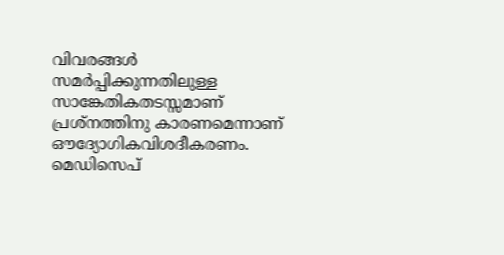വിവരങ്ങള്‍ സമര്‍പ്പിക്കുന്നതിലുള്ള സാങ്കേതികതടസ്സമാണ് പ്രശ്‌നത്തിനു കാരണമെന്നാണ് ഔദ്യോഗികവിശദീകരണം. മെഡിസെപ്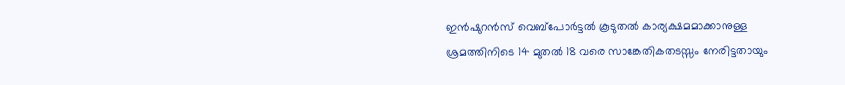ഇന്‍ഷുറന്‍സ് വെബ്പോര്‍ട്ടല്‍ കൂടുതല്‍ കാര്യക്ഷമമാക്കാനുള്ള ശ്രമത്തിനിടെ 14 മുതല്‍ 18 വരെ സാങ്കേതികതടസ്സം നേരിട്ടതായും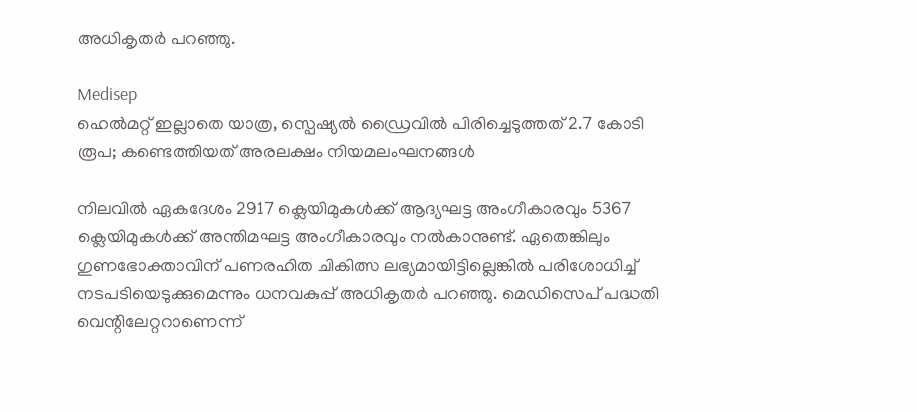അധികൃതര്‍ പറഞ്ഞു.

Medisep
ഹെൽമറ്റ് ഇല്ലാതെ യാത്ര, സ്പെഷ്യൽ ഡ്രൈവിൽ പിരിച്ചെടുത്തത് 2.7 കോടി രൂപ; കണ്ടെത്തിയത് അരലക്ഷം നിയമലംഘനങ്ങൾ

നിലവില്‍ ഏകദേശം 2917 ക്ലെയിമുകള്‍ക്ക് ആദ്യഘട്ട അംഗീകാരവും 5367 ക്ലെയിമുകള്‍ക്ക് അന്തിമഘട്ട അംഗീകാരവും നല്‍കാനുണ്ട്. ഏതെങ്കിലും ഗുണഭോക്താവിന് പണരഹിത ചികിത്സ ലഭ്യമായിട്ടില്ലെങ്കില്‍ പരിശോധിച്ച് നടപടിയെടുക്കുമെന്നും ധനവകുപ്പ് അധികൃതര്‍ പറഞ്ഞു. മെഡിസെപ് പദ്ധതി വെന്റിലേറ്ററാണെന്ന്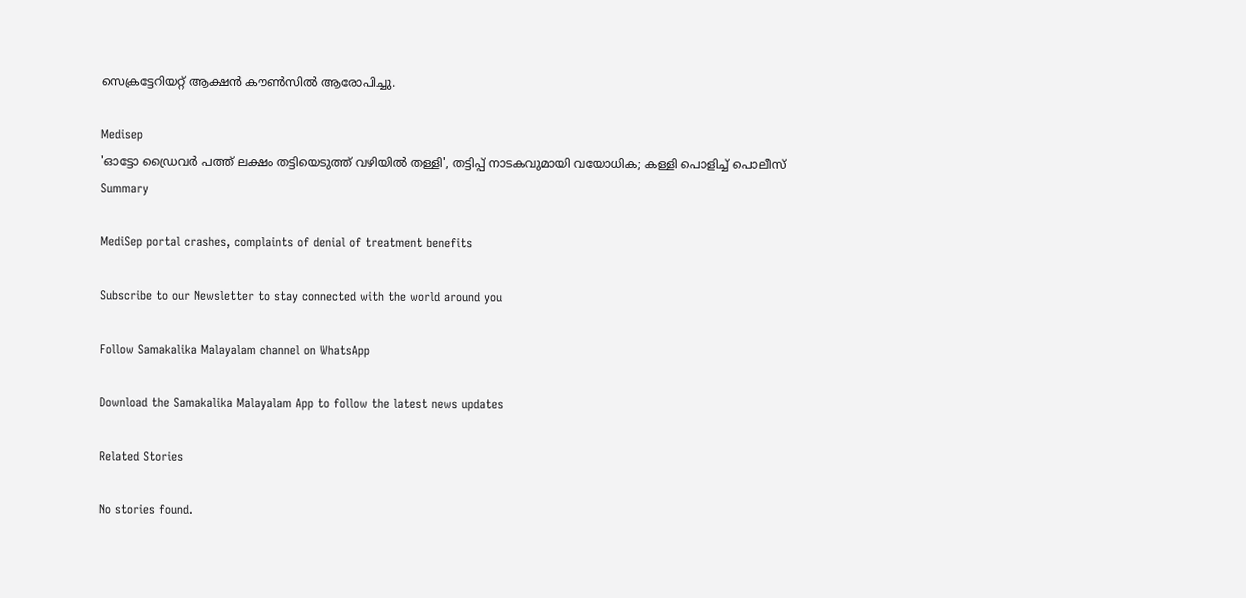സെക്രട്ടേറിയറ്റ് ആക്ഷന്‍ കൗണ്‍സില്‍ ആരോപിച്ചു.

Medisep
'ഓട്ടോ ഡ്രൈവര്‍ പത്ത് ലക്ഷം തട്ടിയെടുത്ത് വഴിയില്‍ തള്ളി', തട്ടിപ്പ് നാടകവുമായി വയോധിക; കള്ളി പൊളിച്ച് പൊലീസ്
Summary

MediSep portal crashes, complaints of denial of treatment benefits

Subscribe to our Newsletter to stay connected with the world around you

Follow Samakalika Malayalam channel on WhatsApp

Download the Samakalika Malayalam App to follow the latest news updates

Related Stories

No stories found.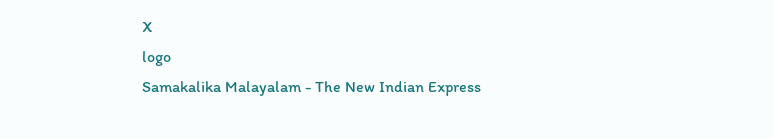X
logo
Samakalika Malayalam - The New Indian Express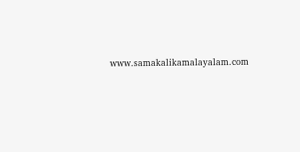www.samakalikamalayalam.com